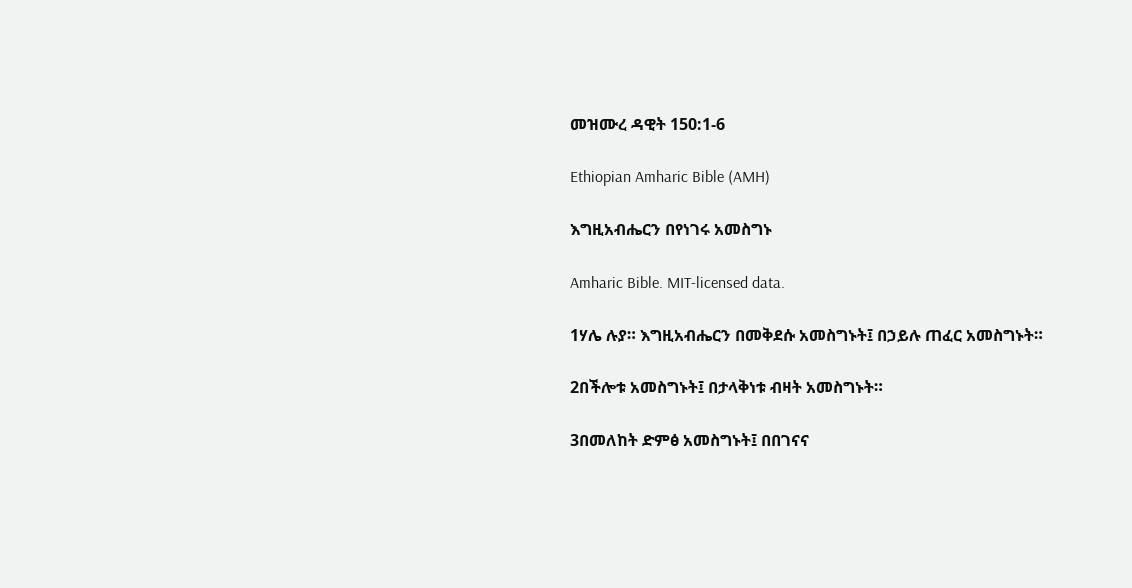መዝሙረ ዳዊት 150:1-6

Ethiopian Amharic Bible (AMH)

እግዚአብሔርን በየነገሩ አመስግኑ

Amharic Bible. MIT-licensed data.

1ሃሌ ሉያ። እግዚአብሔርን በመቅደሱ አመስግኑት፤ በኃይሉ ጠፈር አመስግኑት።

2በችሎቱ አመስግኑት፤ በታላቅነቱ ብዛት አመስግኑት።

3በመለከት ድምፅ አመስግኑት፤ በበገናና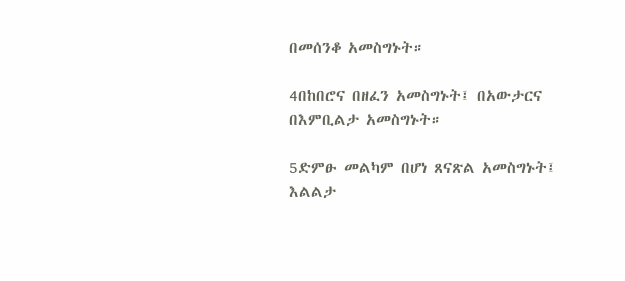በመሰንቆ አመስግኑት።

4በከበሮና በዘፈን አመስግኑት፤ በአውታርና በእምቢልታ አመስግኑት።

5ድምፁ መልካም በሆነ ጸናጽል አመስግኑት፤ እልልታ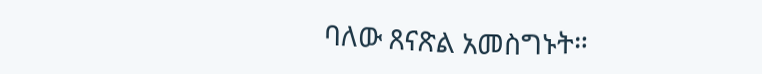ባለው ጸናጽል አመስግኑት።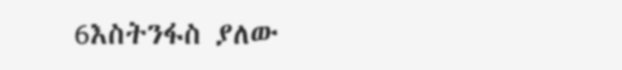6እስትንፋስ ያለው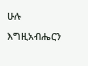ሁሉ እግዚአብሔርን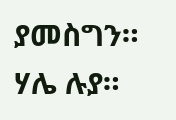ያመስግን። ሃሌ ሉያ።